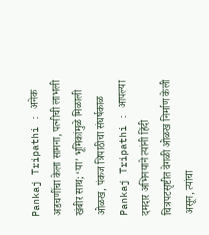Pankaj Tripathi : अनेक अडचणींचा केला सामना, पत्नीची लाभली खंबीर साथ; ‘या’ भूमिकांमुळे मिळाली ओळख, पंकज त्रिपाठीचा संघर्षकाळ
Pankaj Tripathi : आपल्या दमदार अभिनयाने त्यांनी हिंदी चित्रपटसृष्टीत वेगळी ओळख निर्माण केली असून, त्यांचा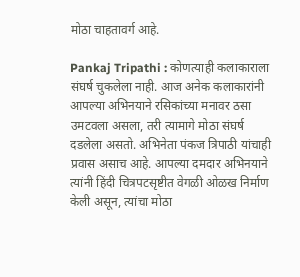मोठा चाहतावर्ग आहे.

Pankaj Tripathi : कोणत्याही कलाकाराला संघर्ष चुकलेला नाही. आज अनेक कलाकारांनी आपल्या अभिनयाने रसिकांच्या मनावर ठसा उमटवला असला, तरी त्यामागे मोठा संघर्ष दडलेला असतो. अभिनेता पंकज त्रिपाठी यांचाही प्रवास असाच आहे. आपल्या दमदार अभिनयाने त्यांनी हिंदी चित्रपटसृष्टीत वेगळी ओळख निर्माण केली असून, त्यांचा मोठा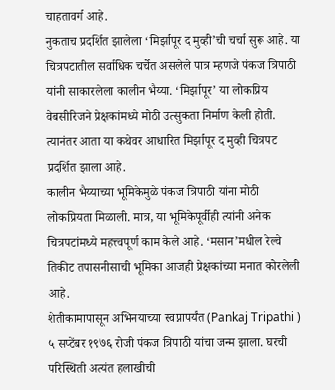चाहतावर्ग आहे.
नुकताच प्रदर्शित झालेला ‘मिर्झापूर द मुव्ही’ची चर्चा सुरू आहे. या चित्रपटातील सर्वाधिक चर्चेत असलेले पात्र म्हणजे पंकज त्रिपाठी यांनी साकारलेला कालीन भैय्या. ‘मिर्झापूर’ या लोकप्रिय वेबसीरिजने प्रेक्षकांमध्ये मोठी उत्सुकता निर्माण केली होती. त्यानंतर आता या कथेवर आधारित मिर्झापूर द मुव्ही चित्रपट प्रदर्शित झाला आहे.
कालीन भैय्याच्या भूमिकेमुळे पंकज त्रिपाठी यांना मोठी लोकप्रियता मिळाली. मात्र, या भूमिकेपूर्वीही त्यांनी अनेक चित्रपटांमध्ये महत्त्वपूर्ण काम केले आहे. ‘मसान’मधील रेल्वे तिकीट तपासनीसाची भूमिका आजही प्रेक्षकांच्या मनात कोरलेली आहे.
शेतीकामापासून अभिनयाच्या स्वप्नापर्यंत (Pankaj Tripathi )
५ सप्टेंबर १९७६ रोजी पंकज त्रिपाठी यांचा जन्म झाला. घरची परिस्थिती अत्यंत हलाखीची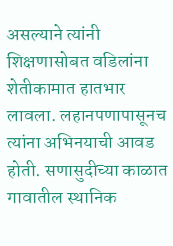असल्याने त्यांनी शिक्षणासोबत वडिलांना शेतीकामात हातभार लावला. लहानपणापासूनच त्यांना अभिनयाची आवड होती. सणासुदीच्या काळात गावातील स्थानिक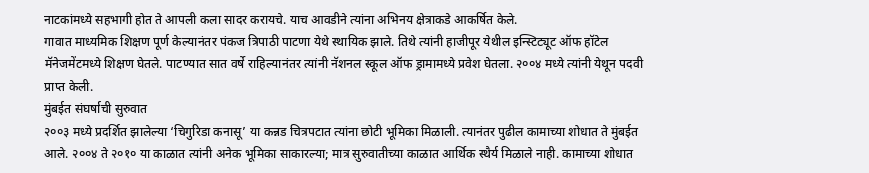नाटकांमध्ये सहभागी होत ते आपली कला सादर करायचे. याच आवडीने त्यांना अभिनय क्षेत्राकडे आकर्षित केले.
गावात माध्यमिक शिक्षण पूर्ण केल्यानंतर पंकज त्रिपाठी पाटणा येथे स्थायिक झाले. तिथे त्यांनी हाजीपूर येथील इन्स्टिट्यूट ऑफ हॉटेल मॅनेजमेंटमध्ये शिक्षण घेतले. पाटण्यात सात वर्षे राहिल्यानंतर त्यांनी नॅशनल स्कूल ऑफ ड्रामामध्ये प्रवेश घेतला. २००४ मध्ये त्यांनी येथून पदवी प्राप्त केली.
मुंबईत संघर्षाची सुरुवात
२००३ मध्ये प्रदर्शित झालेल्या ‘चिगुरिडा कनासू’ या कन्नड चित्रपटात त्यांना छोटी भूमिका मिळाली. त्यानंतर पुढील कामाच्या शोधात ते मुंबईत आले. २००४ ते २०१० या काळात त्यांनी अनेक भूमिका साकारल्या; मात्र सुरुवातीच्या काळात आर्थिक स्थैर्य मिळाले नाही. कामाच्या शोधात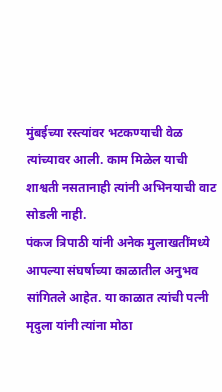मुंबईच्या रस्त्यांवर भटकण्याची वेळ त्यांच्यावर आली. काम मिळेल याची शाश्वती नसतानाही त्यांनी अभिनयाची वाट सोडली नाही.
पंकज त्रिपाठी यांनी अनेक मुलाखतींमध्ये आपल्या संघर्षाच्या काळातील अनुभव सांगितले आहेत. या काळात त्यांची पत्नी मृदुला यांनी त्यांना मोठा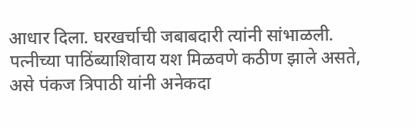आधार दिला. घरखर्चाची जबाबदारी त्यांनी सांभाळली. पत्नीच्या पाठिंब्याशिवाय यश मिळवणे कठीण झाले असते, असे पंकज त्रिपाठी यांनी अनेकदा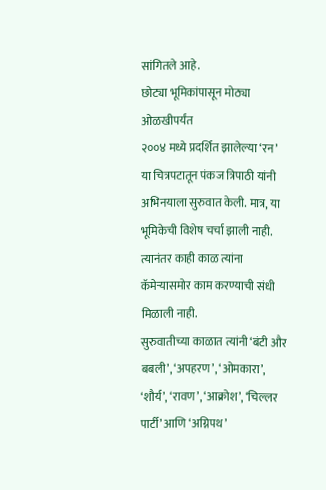सांगितले आहे.
छोट्या भूमिकांपासून मोठ्या ओळखीपर्यंत
२००४ मध्ये प्रदर्शित झालेल्या ‘रन’ या चित्रपटातून पंकज त्रिपाठी यांनी अभिनयाला सुरुवात केली. मात्र, या भूमिकेची विशेष चर्चा झाली नाही. त्यानंतर काही काळ त्यांना कॅमेऱ्यासमोर काम करण्याची संधी मिळाली नाही.
सुरुवातीच्या काळात त्यांनी ‘बंटी और बबली’, ‘अपहरण’, ‘ओमकारा’, ‘शौर्य’, ‘रावण’, ‘आक्रोश’, ‘चिल्लर पार्टी’ आणि ‘अग्निपथ’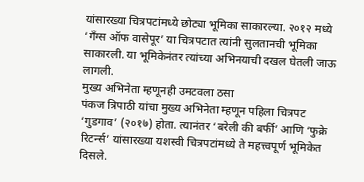यांसारख्या चित्रपटांमध्ये छोट्या भूमिका साकारल्या. २०१२ मध्ये ‘गँग्स ऑफ वासेपूर’ या चित्रपटात त्यांनी सुलतानची भूमिका साकारली. या भूमिकेनंतर त्यांच्या अभिनयाची दखल घेतली जाऊ लागली.
मुख्य अभिनेता म्हणूनही उमटवला ठसा
पंकज त्रिपाठी यांचा मुख्य अभिनेता म्हणून पहिला चित्रपट ‘गुडगाव’ (२०१७) होता. त्यानंतर ‘बरेली की बर्फी’ आणि ‘फुक्रे रिटर्न्स’ यांसारख्या यशस्वी चित्रपटांमध्ये ते महत्त्वपूर्ण भूमिकेत दिसले.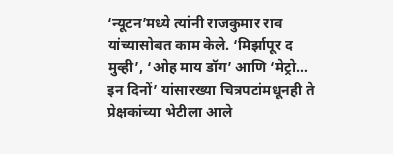‘न्यूटन’मध्ये त्यांनी राजकुमार राव यांच्यासोबत काम केले. ‘मिर्झापूर द मुव्ही’, ‘ओह माय डॉग’ आणि ‘मेट्रो… इन दिनों’ यांसारख्या चित्रपटांमधूनही ते प्रेक्षकांच्या भेटीला आले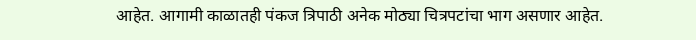आहेत. आगामी काळातही पंकज त्रिपाठी अनेक मोठ्या चित्रपटांचा भाग असणार आहेत.